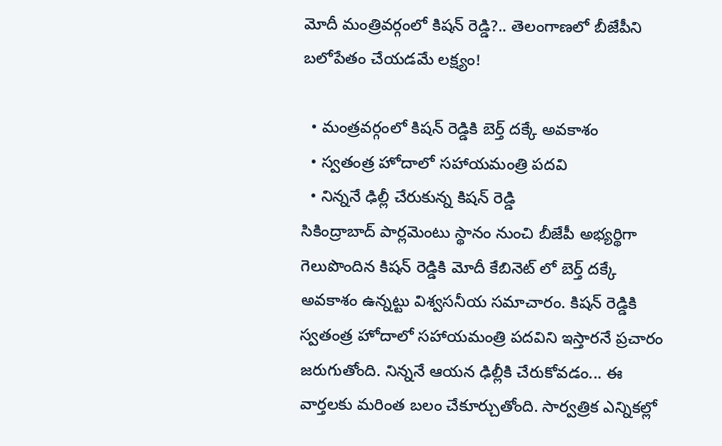మోదీ మంత్రివర్గంలో కిషన్ రెడ్డి?.. తెలంగాణలో బీజేపీని బలోపేతం చేయడమే లక్ష్యం!

  • మంత్రవర్గంలో కిషన్ రెడ్డికి బెర్త్ దక్కే అవకాశం
  • స్వతంత్ర హోదాలో సహాయమంత్రి పదవి
  • నిన్ననే ఢిల్లీ చేరుకున్న కిషన్ రెడ్డి
సికింద్రాబాద్ పార్లమెంటు స్థానం నుంచి బీజేపీ అభ్యర్థిగా గెలుపొందిన కిషన్ రెడ్డికి మోదీ కేబినెట్ లో బెర్త్ దక్కే అవకాశం ఉన్నట్టు విశ్వసనీయ సమాచారం. కిషన్ రెడ్డికి స్వతంత్ర హోదాలో సహాయమంత్రి పదవిని ఇస్తారనే ప్రచారం జరుగుతోంది. నిన్ననే ఆయన ఢిల్లీకి చేరుకోవడం... ఈ వార్తలకు మరింత బలం చేకూర్చుతోంది. సార్వత్రిక ఎన్నికల్లో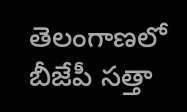తెలంగాణలో బీజేపీ సత్తా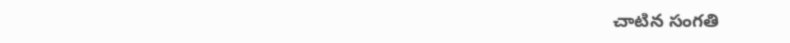చాటిన సంగతి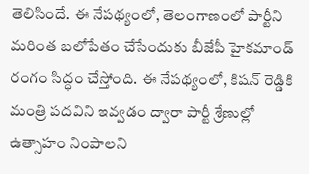తెలిసిందే. ఈ నేపథ్యంలో, తెలంగాణంలో పార్టీని మరింత బలోపేతం చేసేందుకు బీజేపీ హైకమాండ్ రంగం సిద్ధం చేస్తోంది. ఈ నేపథ్యంలో, కిషన్ రెడ్డికి మంత్రి పదవిని ఇవ్వడం ద్వారా పార్టీ శ్రేణుల్లో ఉత్సాహం నింపాలని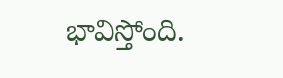భావిస్తోంది.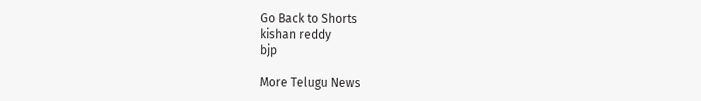Go Back to Shorts
kishan reddy
bjp

More Telugu News